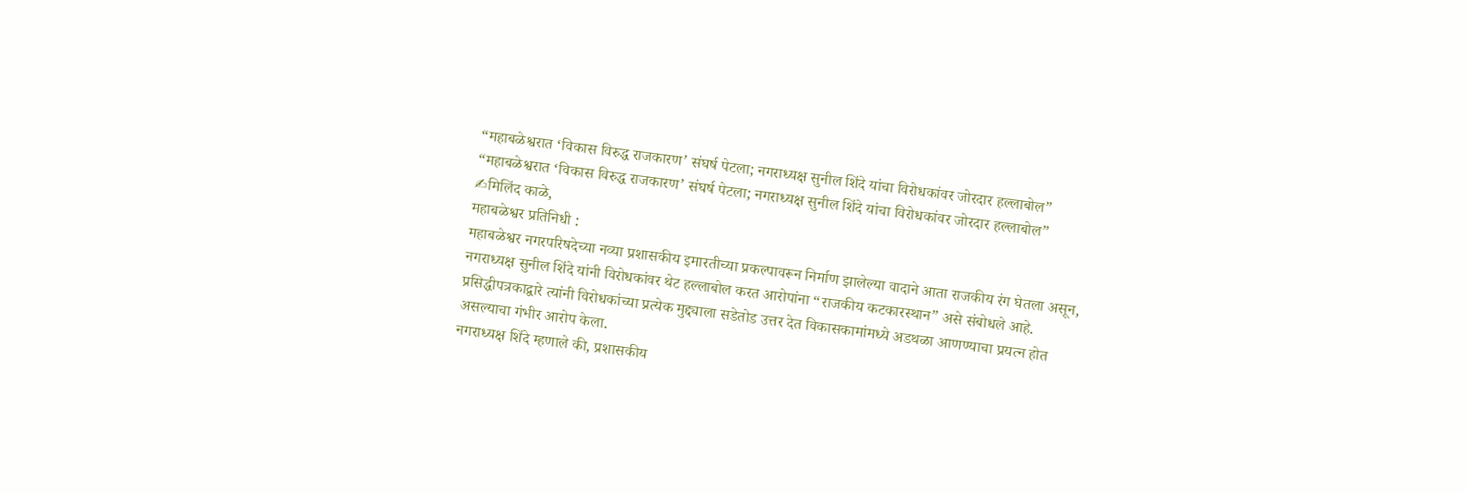“महाबळेश्वरात ‘विकास विरुद्ध राजकारण’ संघर्ष पेटला; नगराध्यक्ष सुनील शिंदे यांचा विरोधकांवर जोरदार हल्लाबोल”
“महाबळेश्वरात ‘विकास विरुद्ध राजकारण’ संघर्ष पेटला; नगराध्यक्ष सुनील शिंदे यांचा विरोधकांवर जोरदार हल्लाबोल”
✍मिलिंद काळे,
महाबळेश्वर प्रतिनिधी :
महाबळेश्वर नगरपरिषदेच्या नव्या प्रशासकीय इमारतीच्या प्रकल्पावरून निर्माण झालेल्या वादाने आता राजकीय रंग घेतला असून, नगराध्यक्ष सुनील शिंदे यांनी विरोधकांवर थेट हल्लाबोल करत आरोपांना “राजकीय कटकारस्थान” असे संबोधले आहे. प्रसिद्धीपत्रकाद्वारे त्यांनी विरोधकांच्या प्रत्येक मुद्द्याला सडेतोड उत्तर देत विकासकामांमध्ये अडथळा आणण्याचा प्रयत्न होत असल्याचा गंभीर आरोप केला.
नगराध्यक्ष शिंदे म्हणाले की, प्रशासकीय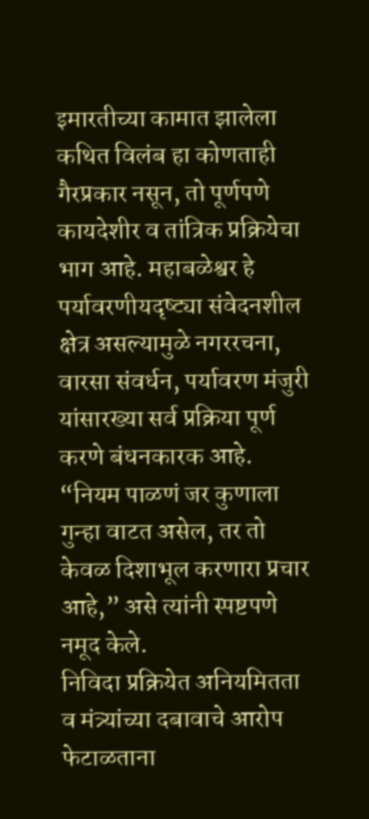इमारतीच्या कामात झालेला कथित विलंब हा कोणताही गैरप्रकार नसून, तो पूर्णपणे कायदेशीर व तांत्रिक प्रक्रियेचा भाग आहे. महाबळेश्वर हे पर्यावरणीयदृष्ट्या संवेदनशील क्षेत्र असल्यामुळे नगररचना, वारसा संवर्धन, पर्यावरण मंजुरी यांसारख्या सर्व प्रक्रिया पूर्ण करणे बंधनकारक आहे. “नियम पाळणं जर कुणाला गुन्हा वाटत असेल, तर तो केवळ दिशाभूल करणारा प्रचार आहे,” असे त्यांनी स्पष्टपणे नमूद केले.
निविदा प्रक्रियेत अनियमितता व मंत्र्यांच्या दबावाचे आरोप फेटाळताना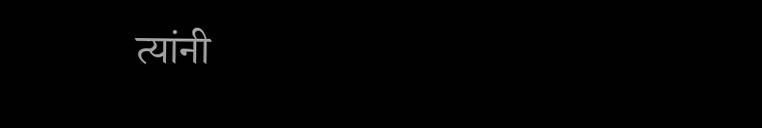त्यांनी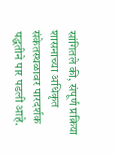सांगितले की, संपूर्ण प्रक्रिया शासनाच्या अधिकृत संकेतस्थळावर पारदर्शक पद्धतीने पार पडली आहे.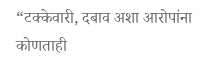“टक्केवारी, दबाव अशा आरोपांना कोणताही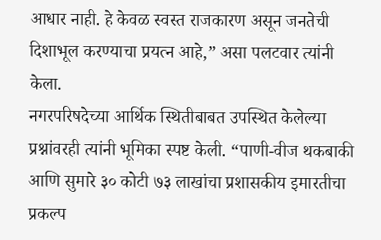आधार नाही. हे केवळ स्वस्त राजकारण असून जनतेची दिशाभूल करण्याचा प्रयत्न आहे,” असा पलटवार त्यांनी केला.
नगरपरिषदेच्या आर्थिक स्थितीबाबत उपस्थित केलेल्या प्रश्नांवरही त्यांनी भूमिका स्पष्ट केली. “पाणी-वीज थकबाकी आणि सुमारे ३० कोटी ७३ लाखांचा प्रशासकीय इमारतीचा प्रकल्प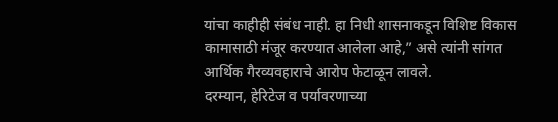यांचा काहीही संबंध नाही. हा निधी शासनाकडून विशिष्ट विकास कामासाठी मंजूर करण्यात आलेला आहे,” असे त्यांनी सांगत आर्थिक गैरव्यवहाराचे आरोप फेटाळून लावले.
दरम्यान, हेरिटेज व पर्यावरणाच्या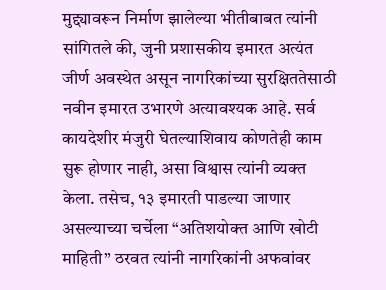मुद्द्यावरून निर्माण झालेल्या भीतीबाबत त्यांनी सांगितले की, जुनी प्रशासकीय इमारत अत्यंत जीर्ण अवस्थेत असून नागरिकांच्या सुरक्षिततेसाठी नवीन इमारत उभारणे अत्यावश्यक आहे. सर्व कायदेशीर मंजुरी घेतल्याशिवाय कोणतेही काम सुरू होणार नाही, असा विश्वास त्यांनी व्यक्त केला. तसेच, १३ इमारती पाडल्या जाणार असल्याच्या चर्चेला “अतिशयोक्त आणि खोटी माहिती” ठरवत त्यांनी नागरिकांनी अफवांवर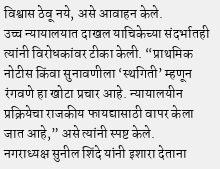विश्वास ठेवू नये, असे आवाहन केले.
उच्च न्यायालयात दाखल याचिकेच्या संदर्भातही त्यांनी विरोधकांवर टीका केली. “प्राथमिक नोटीस किंवा सुनावणीला ‘स्थगिती’ म्हणून रंगवणे हा खोटा प्रचार आहे. न्यायालयीन प्रक्रियेचा राजकीय फायद्यासाठी वापर केला जात आहे,” असे त्यांनी स्पष्ट केले.
नगराध्यक्ष सुनील शिंदे यांनी इशारा देताना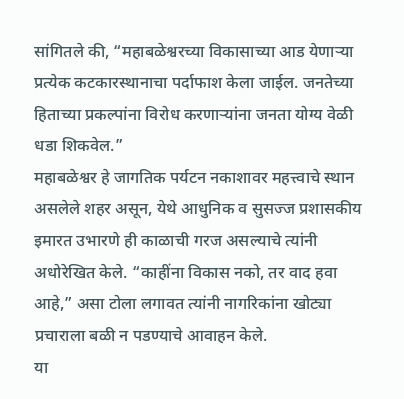सांगितले की, “महाबळेश्वरच्या विकासाच्या आड येणाऱ्या प्रत्येक कटकारस्थानाचा पर्दाफाश केला जाईल. जनतेच्या हिताच्या प्रकल्पांना विरोध करणाऱ्यांना जनता योग्य वेळी धडा शिकवेल.”
महाबळेश्वर हे जागतिक पर्यटन नकाशावर महत्त्वाचे स्थान असलेले शहर असून, येथे आधुनिक व सुसज्ज प्रशासकीय इमारत उभारणे ही काळाची गरज असल्याचे त्यांनी अधोरेखित केले. “काहींना विकास नको, तर वाद हवा आहे,” असा टोला लगावत त्यांनी नागरिकांना खोट्या प्रचाराला बळी न पडण्याचे आवाहन केले.
या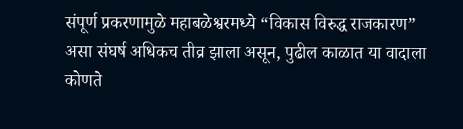संपूर्ण प्रकरणामुळे महाबळेश्वरमध्ये “विकास विरुद्ध राजकारण” असा संघर्ष अधिकच तीव्र झाला असून, पुढील काळात या वादाला कोणते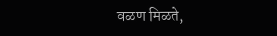वळण मिळते,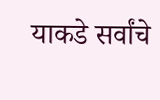याकडे सर्वांचे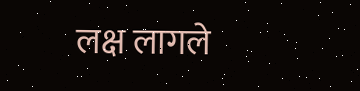लक्ष लागले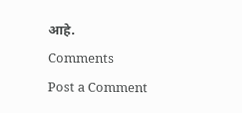आहे.
Comments
Post a Comment